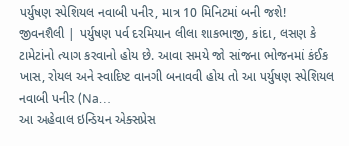પર્યુષણ સ્પેશિયલ નવાબી પનીર, માત્ર 10 મિનિટમાં બની જશે!
જીવનશૈલી | પર્યુષણ પર્વ દરમિયાન લીલા શાકભાજી, કાંદા, લસણ કે ટામેટાંનો ત્યાગ કરવાનો હોય છે. આવા સમયે જો સાંજના ભોજનમાં કંઈક ખાસ, રોયલ અને સ્વાદિષ્ટ વાનગી બનાવવી હોય તો આ પર્યુષણ સ્પેશિયલ નવાબી પનીર (Na…
આ અહેવાલ ઇન્ડિયન એક્સપ્રેસ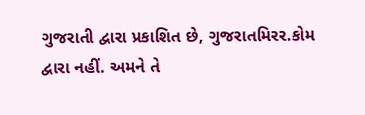ગુજરાતી દ્વારા પ્રકાશિત છે, ગુજરાતમિરર.કોમ દ્વારા નહીં. અમને તે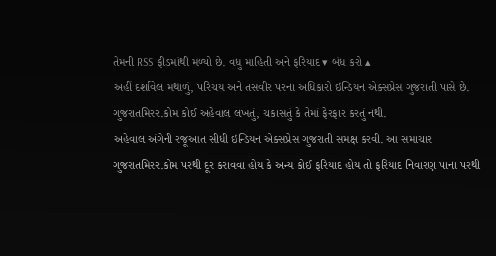તેમની RSS ફીડમાંથી મળ્યો છે. વધુ માહિતી અને ફરિયાદ ▾ બંધ કરો ▴
અહીં દર્શાવેલ મથાળું, પરિચય અને તસવીર પરના અધિકારો ઇન્ડિયન એક્સપ્રેસ ગુજરાતી પાસે છે. ગુજરાતમિરર.કોમ કોઈ અહેવાલ લખતું, ચકાસતું કે તેમાં ફેરફાર કરતું નથી.
અહેવાલ અંગેની રજૂઆત સીધી ઇન્ડિયન એક્સપ્રેસ ગુજરાતી સમક્ષ કરવી. આ સમાચાર ગુજરાતમિરર.કોમ પરથી દૂર કરાવવા હોય કે અન્ય કોઈ ફરિયાદ હોય તો ફરિયાદ નિવારણ પાના પરથી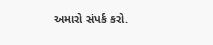અમારો સંપર્ક કરો.